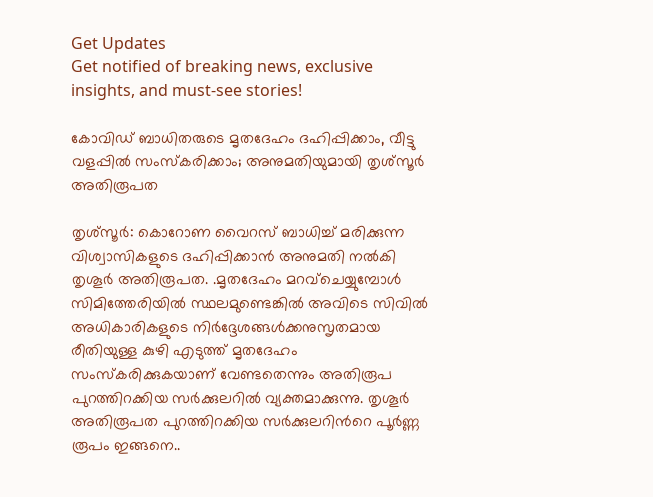Get Updates
Get notified of breaking news, exclusive insights, and must-see stories!

കോവിഡ് ബാധിതരുടെ മൃതദേഹം ദഹിപ്പിക്കാം, വീട്ടു വളപ്പില്‍ സംസ്കരിക്കാം; അനുമതിയുമായി തൃശ്സൂര്‍ അതിരൂപത

തൃശ്സൂര്‍: കൊറോണ വൈറസ് ബാധിച്ച് മരിക്കുന്ന വിശ്വാസികളുടെ ദഹിപ്പിക്കാന്‍ അനുമതി നല്‍കി തൃശൂര്‍ അതിരൂപത. .മൃതദേഹം മറവ്‌ചെയ്യുമ്പോള്‍ സിമിത്തേരിയില്‍ സ്ഥലമുണ്ടെങ്കില്‍ അവിടെ സിവില്‍ അധികാരികളുടെ നിര്‍ദ്ദേശങ്ങള്‍ക്കനുസൃതമായ രീതിയുള്ള കുഴി എടുത്ത് മൃതദേഹം സംസ്‌കരിക്കുകയാണ് വേണ്ടതെന്നും അതിരൂപ പുറത്തിറക്കിയ സര്‍ക്കുലറില്‍ വ്യക്തമാക്കുന്നു. തൃശൂര്‍ അതിരൂപത പുറത്തിറക്കിയ സര്‍ക്കുലറിന്‍റെ പൂര്‍ണ്ണ രൂപം ഇങ്ങനെ..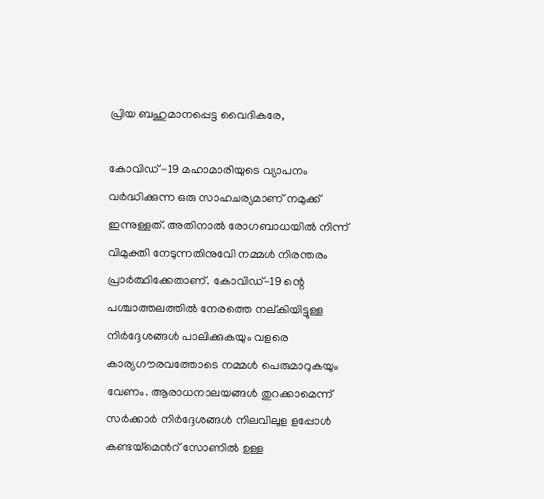പ്രിയ ബഹുമാനപ്പെട്ട വൈദികരേ,

കോവിഡ് -19 മഹാമാരിയുടെ വ്യാപനം വര്‍ദ്ധിക്കുന്ന ഒരു സാഹചര്യമാണ് നമുക്ക് ഇന്നുള്ളത്. അതിനാല്‍ രോഗബാധയില്‍ നിന്ന് വിമുക്തി നേടുന്നതിനുവേി നമ്മള്‍ നിരന്തരം പ്രാര്‍ത്ഥിക്കേതാണ്. കോവിഡ്-19 ന്റെ പശ്ചാത്തലത്തില്‍ നേരത്തെ നല്കിയിട്ടുള്ള നിര്‍ദ്ദേശങ്ങള്‍ പാലിക്കുകയും വളരെ കാര്യഗൗരവത്തോടെ നമ്മള്‍ പെരുമാറുകയും വേണം. ആരാധനാലയങ്ങള്‍ തുറക്കാമെന്ന് സര്‍ക്കാര്‍ നിര്‍ദ്ദേശങ്ങള്‍ നിലവിലുള ളപ്പോള്‍ കണ്ടയ്മെന്‍റ് സോണില്‍ ഉള്ള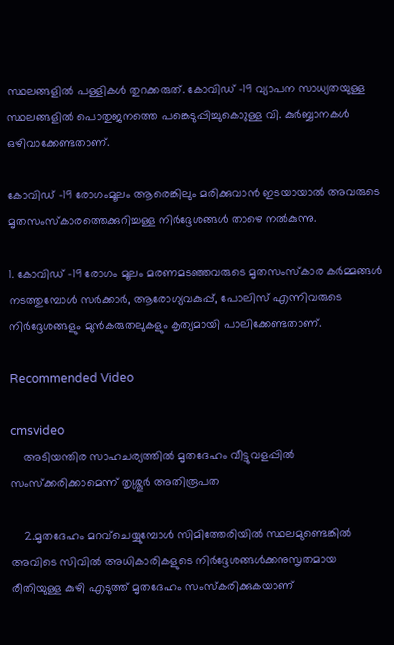സ്ഥലങ്ങളില്‍ പള്ളികള്‍ തുറക്കരുത്. കോവിഡ് -19 വ്യാപന സാധ്യതയുള്ള സ്ഥലങ്ങളില്‍ പൊതുജനത്തെ പങ്കെടുപ്പിച്ചുകൊുള്ള വി. കുര്‍ബ്ബാനകള്‍ ഒഴിവാക്കേണ്ടതാണ്.

കോവിഡ് -19 രോഗംമൂലം ആരെങ്കിലും മരിക്കുവാന്‍ ഇടയായാല്‍ അവരുടെ മൃതസംസ്‌കാരത്തെക്കുറിച്ചള്ള നിര്‍ദ്ദേശങ്ങള്‍ താഴെ നല്‍കുന്നു.

1. കോവിഡ് -19 രോഗം മൂലം മരണമടഞ്ഞവരുടെ മൃതസംസ്‌കാര കര്‍മ്മങ്ങള്‍ നടത്തുമ്പോള്‍ സര്‍ക്കാര്‍, ആരോഗ്യവകുപ്പ്, പോലിസ് എന്നിവരുടെ നിര്‍ദ്ദേശങ്ങളും മുന്‍കരുതലുകളും കൃത്യമായി പാലിക്കേണ്ടതാണ്.

Recommended Video

cmsvideo
    അടിയന്തിര സാഹചര്യത്തിൽ മൃതദേഹം വീട്ടുവളപ്പിൽ സംസ്ക്കരിക്കാമെന്ന് തൃശ്ശൂർ അതിരൂപത

    2.മൃതദേഹം മറവ്‌ചെയ്യുമ്പോള്‍ സിമിത്തേരിയില്‍ സ്ഥലമുണ്ടെങ്കില്‍ അവിടെ സിവില്‍ അധികാരികളുടെ നിര്‍ദ്ദേശങ്ങള്‍ക്കനുസൃതമായ രീതിയുള്ള കുഴി എടുത്ത് മൃതദേഹം സംസ്‌കരിക്കുകയാണ്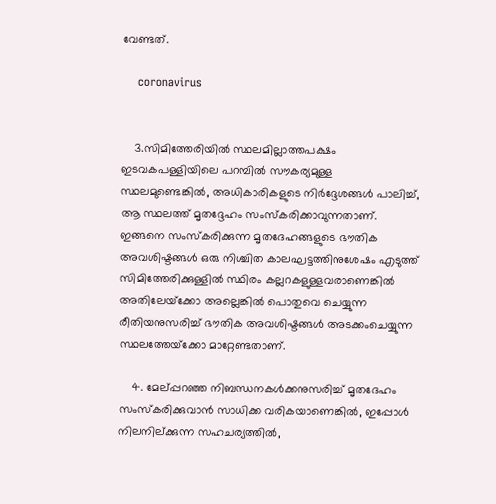വേണ്ടത്.

    coronavirus


    3.സിമിത്തേരിയില്‍ സ്ഥലമില്ലാത്തപക്ഷം ഇടവകപള്ളിയിലെ പറമ്പില്‍ സൗകര്യമുള്ള സ്ഥലമുണ്ടെങ്കില്‍, അധികാരികളുടെ നിര്‍ദ്ദേശങ്ങള്‍ പാലിച്ച്, ആ സ്ഥലത്ത് മൃതദ്ദേഹം സംസ്‌കരിക്കാവുന്നതാണ്. ഇങ്ങനെ സംസ്‌കരിക്കുന്ന മൃതദേഹങ്ങളുടെ ഭൗതിക അവശിഷ്ടങ്ങള്‍ ഒരു നിശ്ചിത കാലഘട്ടത്തിനുശേഷം എടുത്ത് സിമിത്തേരിക്കുള്ളില്‍ സ്ഥിരം കല്ലറകളുള്ളവരാണെങ്കില്‍ അതിലേയ്‌ക്കോ അല്ലെങ്കില്‍ പൊതുവെ ചെയ്യുന്ന രീതിയനുസരിച്ച് ഭൗതിക അവശിഷ്ടങ്ങള്‍ അടക്കംചെയ്യുന്ന സ്ഥലത്തേയ്‌ക്കോ മാറ്റേണ്ടതാണ്.

    4. മേല്പ്പറഞ്ഞ നിബന്ധനകള്‍ക്കനുസരിച്ച് മൃതദേഹം സംസ്‌കരിക്കുവാന്‍ സാധിക്ക വരികയാണെങ്കില്‍, ഇപ്പോള്‍ നിലനില്ക്കുന്ന സഹചര്യത്തില്‍,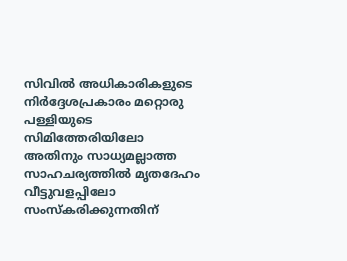സിവില്‍ അധികാരികളുടെ നിര്‍ദ്ദേശപ്രകാരം മറ്റൊരു പള്ളിയുടെ സിമിത്തേരിയിലോ അതിനും സാധ്യമല്ലാത്ത സാഹചര്യത്തില്‍ മൃതദേഹം വീട്ടുവളപ്പിലോ സംസ്‌കരിക്കുന്നതിന്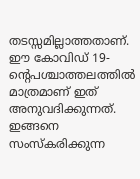തടസ്സമില്ലാത്തതാണ്. ഈ കോവിഡ് 19-ന്റെപശ്ചാത്തലത്തില്‍ മാത്രമാണ് ഇത് അനുവദിക്കുന്നത്. ഇങ്ങനെ സംസ്‌കരിക്കുന്ന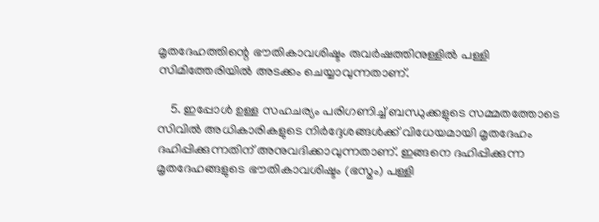മൃതദേഹത്തിന്റെ ഭൗതികാവശിഷ്ടം രുവര്‍ഷത്തിനുള്ളില്‍ പള്ളി സിമിത്തേരിയില്‍ അടക്കം ചെയ്യാവുന്നതാണ്.

    5. ഇപ്പോള്‍ ഉള്ള സഹചര്യം പരിഗണിച്ച് ബന്ധുക്കളുടെ സമ്മതത്തോടെ സിവില്‍ അധികാരികളുടെ നിര്‍ദ്ദേശങ്ങള്‍ക്ക് വിധേയമായി മൃതദേഹം ദഹിപ്പിക്കുന്നതിന് അനുവദിക്കാവുന്നതാണ്. ഇങ്ങനെ ദഹിപ്പിക്കുന്ന മൃതദേഹങ്ങളുടെ ഭൗതികാവശിഷ്ടം (ഭസ്മം) പള്ളി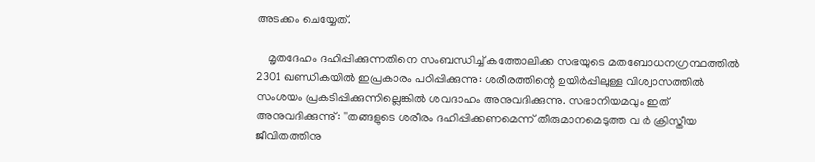അടക്കം ചെയ്യേത്.

    മൃതദേഹം ദഹിപ്പിക്കുന്നതിനെ സംബന്ധിച്ച് കത്തോലിക്ക സഭയുടെ മതബോധനഗ്രന്ഥത്തില്‍ 2301 ഖണ്ഡികയില്‍ ഇപ്രകാരം പഠിപ്പിക്കുന്നു: ശരീരത്തിന്റെ ഉയിര്‍പ്പിലുള്ള വിശ്വാസത്തില്‍ സംശയം പ്രകടിപ്പിക്കുന്നില്ലെങ്കില്‍ ശവദാഹം അനുവദിക്കുന്നു. സഭാനിയമവും ഇത് അനുവദിക്കുന്നു്: ''തങ്ങളുടെ ശരീരം ദഹിപ്പിക്കണമെന്ന് തീരുമാനമെടുത്ത വ ര്‍ ക്രിസ്തീയ ജീവിതത്തിനു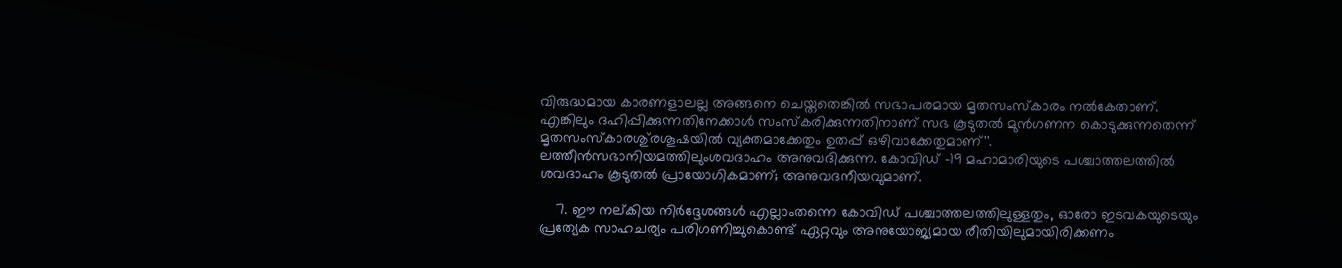വിരുദ്ധമായ കാരണളാലല്ല അങ്ങനെ ചെയ്തതെങ്കില്‍ സഭാപരമായ മൃതസംസ്‌കാരം നല്‍കേതാണ്. എങ്കിലും ദഹിപ്പിക്കുന്നതിനേക്കാള്‍ സംസ്‌കരിക്കുന്നതിനാണ് സഭ കൂടുതല്‍ മുന്‍ഗണന കൊടുക്കുന്നതെന്ന് മൃതസംസ്‌കാരശു്രശൂഷയില്‍ വ്യക്തമാക്കേതും ഉതപ്പ് ഒഴിവാക്കേതുമാണ്''. ലത്തീന്‍സഭാനിയമത്തിലുംശവദാഹം അനുവദിക്കുന്ന. കോവിഡ് -19 മഹാമാരിയുടെ പശ്ചാത്തലത്തില്‍ ശവദാഹം കൂടുതല്‍ പ്രായോഗികമാണ്; അനുവദനീയവുമാണ്.

    7. ഈ നല്കിയ നിര്‍ദ്ദേശങ്ങള്‍ എല്ലാംതന്നെ കോവിഡ് പശ്ചാത്തലത്തിലുള്ളതും, ഓരോ ഇടവകയുടെയും പ്രത്യേക സാഹചര്യം പരിഗണിച്ചുകൊണ്ട് ഏറ്റവും അനുയോജ്യമായ രീതിയിലുമായിരിക്കണം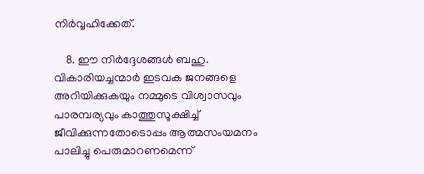നിര്‍വ്വഹിക്കേത്.

    8. ഈ നിര്‍ദ്ദേശങ്ങള്‍ ബഹു. വികാരിയച്ചന്മാര്‍ ഇടവക ജനങ്ങളെ അറിയിക്കുകയും നമ്മുടെ വിശ്വാസവും പാരമ്പര്യവും കാത്തുസൂക്ഷിച്ച് ജീവിക്കുന്നതോടൊപ്പം ആത്മസംയമനം പാലിച്ചു പെരുമാറണമെന്ന്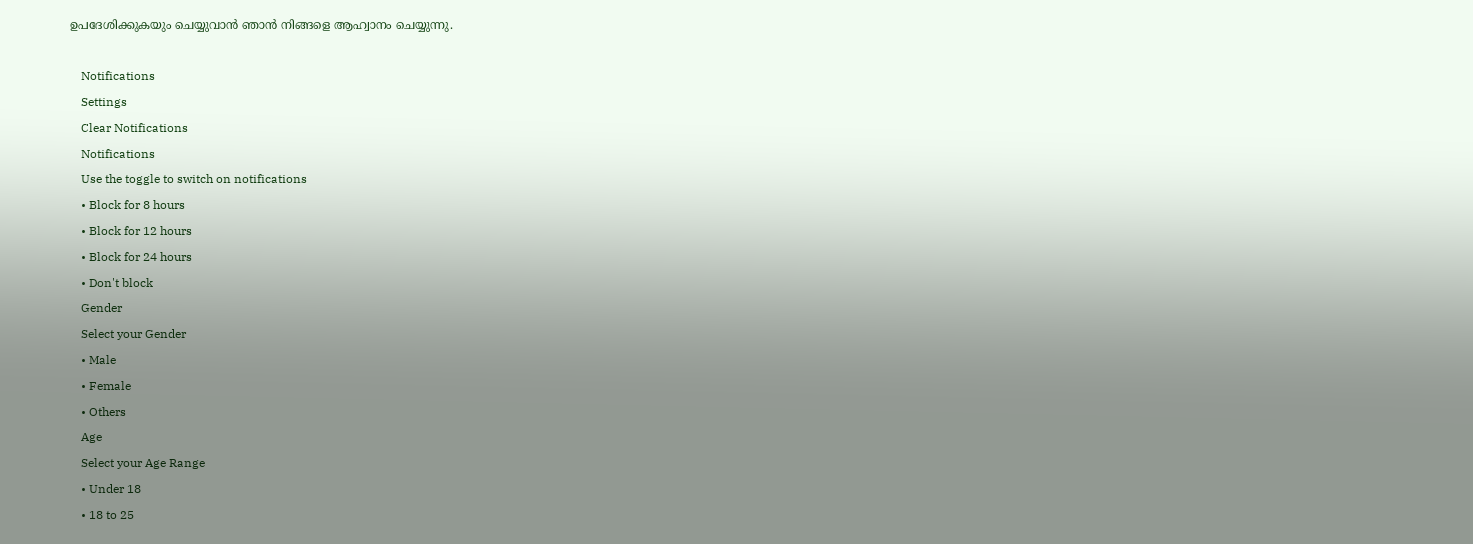ഉപദേശിക്കുകയും ചെയ്യുവാന്‍ ഞാന്‍ നിങ്ങളെ ആഹ്വാനം ചെയ്യുന്നു.

    Notifications
    Settings
    Clear Notifications
    Notifications
    Use the toggle to switch on notifications
    • Block for 8 hours
    • Block for 12 hours
    • Block for 24 hours
    • Don't block
    Gender
    Select your Gender
    • Male
    • Female
    • Others
    Age
    Select your Age Range
    • Under 18
    • 18 to 25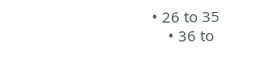• 26 to 35
    • 36 to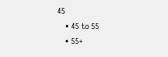45
    • 45 to 55
    • 55+